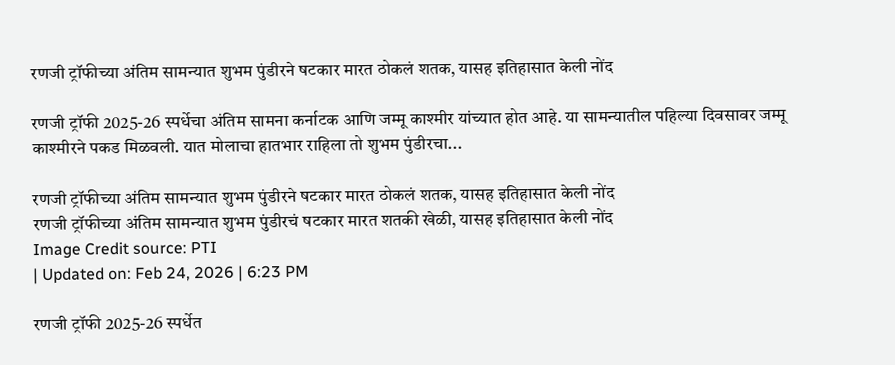रणजी ट्रॉफीच्या अंतिम सामन्यात शुभम पुंडीरने षटकार मारत ठोकलं शतक, यासह इतिहासात केली नोंद

रणजी ट्रॉफी 2025-26 स्पर्धेचा अंतिम सामना कर्नाटक आणि जम्मू काश्मीर यांच्यात होत आहे. या सामन्यातील पहिल्या दिवसावर जम्मू काश्मीरने पकड मिळवली. यात मोलाचा हातभार राहिला तो शुभम पुंडीरचा...

रणजी ट्रॉफीच्या अंतिम सामन्यात शुभम पुंडीरने षटकार मारत ठोकलं शतक, यासह इतिहासात केली नोंद
रणजी ट्रॉफीच्या अंतिम सामन्यात शुभम पुंडीरचं षटकार मारत शतकी खेळी, यासह इतिहासात केली नोंद
Image Credit source: PTI
| Updated on: Feb 24, 2026 | 6:23 PM

रणजी ट्रॉफी 2025-26 स्पर्धेत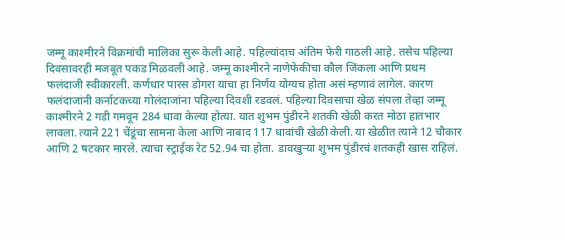जम्मू काश्मीरने विक्रमांची मालिका सुरू केली आहे. पहिल्यांदाच अंतिम फेरी गाठली आहे. तसेच पहिल्या दिवसावरही मजबूत पकड मिळवली आहे. जम्मू काश्मीरने नाणेफेकीचा कौल जिंकला आणि प्रथम फलंदाजी स्वीकारली. कर्णधार पारस डोगरा याचा हा निर्णय योग्यच होता असं म्हणावं लागेल. कारण फलंदाजांनी कर्नाटकच्या गोलंदाजांना पहिल्या दिवशी रडवलं. पहिल्या दिवसाचा खेळ संपला तेव्हा जम्मू काश्मीरने 2 गडी गमवून 284 धावा केल्या होत्या. यात शुभम पुंडीरने शतकी खेळी करत मोठा हातभार लावला. त्याने 221 चेंडूंचा सामना केला आणि नाबाद 117 धावांची खेळी केली. या खेळीत त्याने 12 चौकार आणि 2 षटकार मारले. त्याचा स्ट्राईक रेट 52.94 चा होता. डावखुऱ्या शुभम पुंडीरचं शतकही खास राहिलं.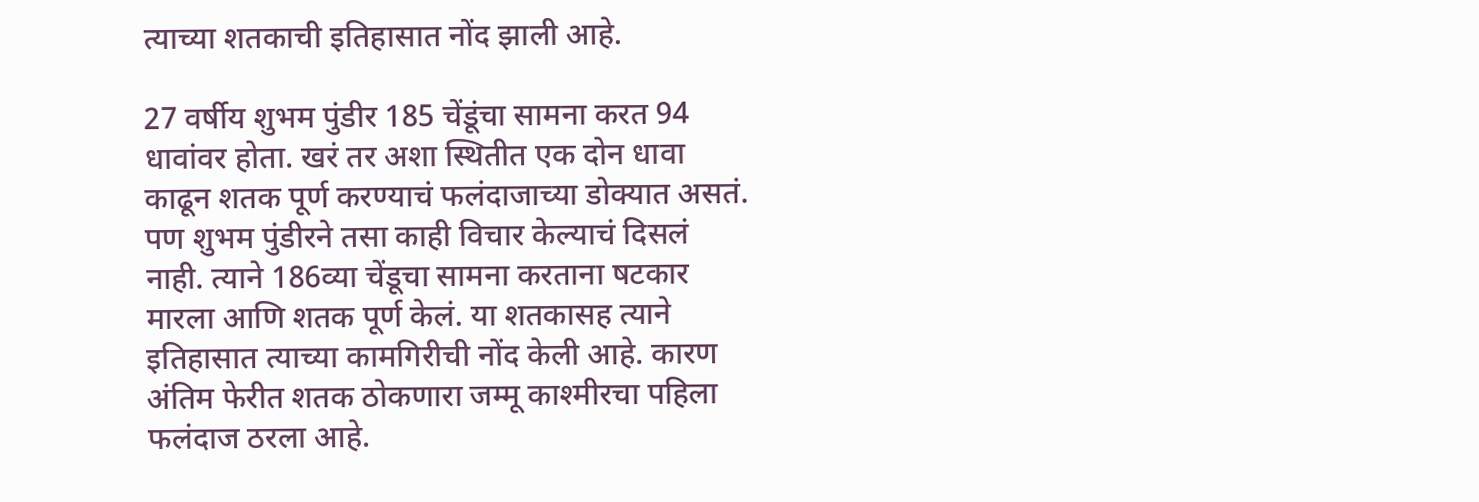त्याच्या शतकाची इतिहासात नोंद झाली आहे.

27 वर्षीय शुभम पुंडीर 185 चेंडूंचा सामना करत 94 धावांवर होता. खरं तर अशा स्थितीत एक दोन धावा काढून शतक पूर्ण करण्याचं फलंदाजाच्या डोक्यात असतं. पण शुभम पुंडीरने तसा काही विचार केल्याचं दिसलं नाही. त्याने 186व्या चेंडूचा सामना करताना षटकार मारला आणि शतक पूर्ण केलं. या शतकासह त्याने इतिहासात त्याच्या कामगिरीची नोंद केली आहे. कारण अंतिम फेरीत शतक ठोकणारा जम्मू काश्मीरचा पहिला फलंदाज ठरला आहे.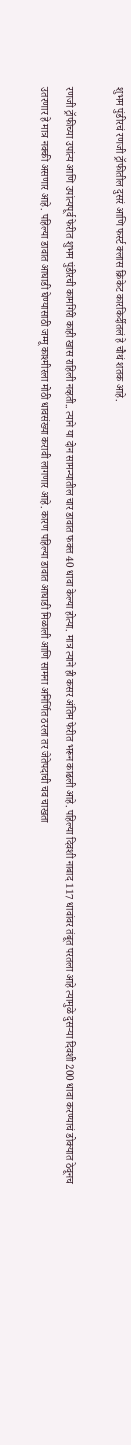शुभम पुंडीरचं रणजी ट्रॉफीतील दुसरं आणि फर्स्ट क्लास क्रिकेट कारकि‍र्दीतलं हे चौथं शतक आहे.

रणजी ट्रॉफीच्या उपांत्य आणि उपांत्यपूर्व फेरीत शुभम पुंडीरची कामगिरी काही खास राहिली नव्हती.. त्याने या दोन सामन्यातील चार डावात फक्त 40 धावा केल्या होत्या. मात्र त्याने ही कसर अंतिम फेरीत भरून काढली आहे. पहिल्या दिवशी नाबाद 117 धावांवर तंबूत परतला आहे त्यामुळे दुसऱ्या दिवशी 200 धावा करण्याचं डोक्यात ठेवूनच उतरणार हे मात्र नक्की असणार आहे. पहिल्या डावात आघाडी घेण्यासाठी जम्मू काश्मीरला मोठी धावसंख्या करावी लागणार आहे. कारण पहिल्या डावात आघाडी मिळाली आणि सामना अनिर्णित ठरला तर जेतेपदाची चव चाखता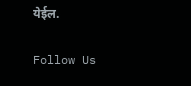येईल.

Follow Us